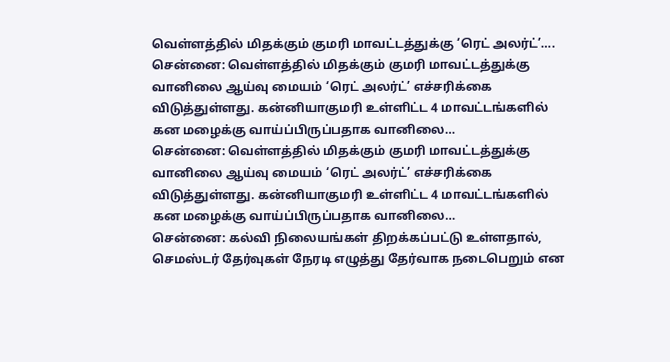வெள்ளத்தில் மிதக்கும் குமரி மாவட்டத்துக்கு ‘ரெட் அலர்ட்’….
சென்னை: வெள்ளத்தில் மிதக்கும் குமரி மாவட்டத்துக்கு வானிலை ஆய்வு மையம் ‘ரெட் அலர்ட்’ எச்சரிக்கை விடுத்துள்ளது. கன்னியாகுமரி உள்ளிட்ட 4 மாவட்டங்களில் கன மழைக்கு வாய்ப்பிருப்பதாக வானிலை…
சென்னை: வெள்ளத்தில் மிதக்கும் குமரி மாவட்டத்துக்கு வானிலை ஆய்வு மையம் ‘ரெட் அலர்ட்’ எச்சரிக்கை விடுத்துள்ளது. கன்னியாகுமரி உள்ளிட்ட 4 மாவட்டங்களில் கன மழைக்கு வாய்ப்பிருப்பதாக வானிலை…
சென்னை: கல்வி நிலையங்கள் திறக்கப்பட்டு உள்ளதால், செமஸ்டர் தேர்வுகள் நேரடி எழுத்து தேர்வாக நடைபெறும் என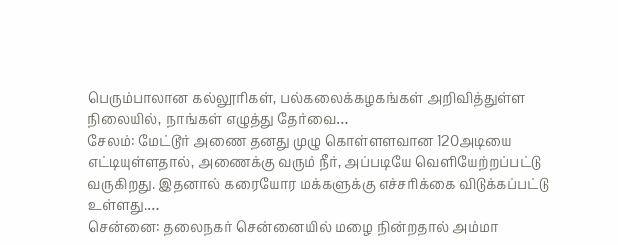பெரும்பாலான கல்லூரிகள், பல்கலைக்கழகங்கள் அறிவித்துள்ள நிலையில், நாங்கள் எழுத்து தேர்வை…
சேலம்: மேட்டூர் அணை தனது முழு கொள்ளளவான 120அடியை எட்டியுள்ளதால், அணைக்கு வரும் நீர், அப்படியே வெளியேற்றப்பட்டு வருகிறது. இதனால் கரையோர மக்களுக்கு எச்சரிக்கை விடுக்கப்பட்டு உள்ளது.…
சென்னை: தலைநகர் சென்னையில் மழை நின்றதால் அம்மா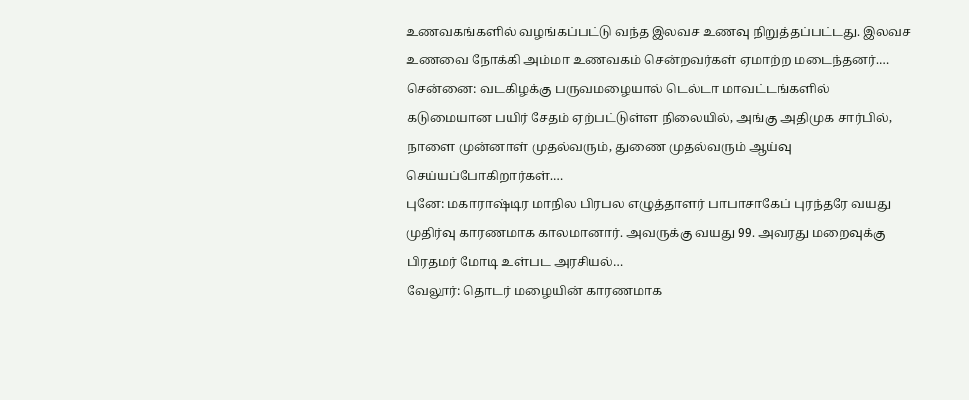உணவகங்களில் வழங்கப்பட்டு வந்த இலவச உணவு நிறுத்தப்பட்டது. இலவச உணவை நோக்கி அம்மா உணவகம் சென்றவர்கள் ஏமாற்ற மடைந்தனர்.…
சென்னை: வடகிழக்கு பருவமழையால் டெல்டா மாவட்டங்களில் கடுமையான பயிர் சேதம் ஏற்பட்டுள்ள நிலையில், அங்கு அதிமுக சார்பில், நாளை முன்னாள் முதல்வரும், துணை முதல்வரும் ஆய்வு செய்யப்போகிறார்கள்.…
புனே: மகாராஷ்டிர மாநில பிரபல எழுத்தாளர் பாபாசாகேப் புரந்தரே வயது முதிர்வு காரணமாக காலமானார். அவருக்கு வயது 99. அவரது மறைவுக்கு பிரதமர் மோடி உள்பட அரசியல்…
வேலூர்: தொடர் மழையின் காரணமாக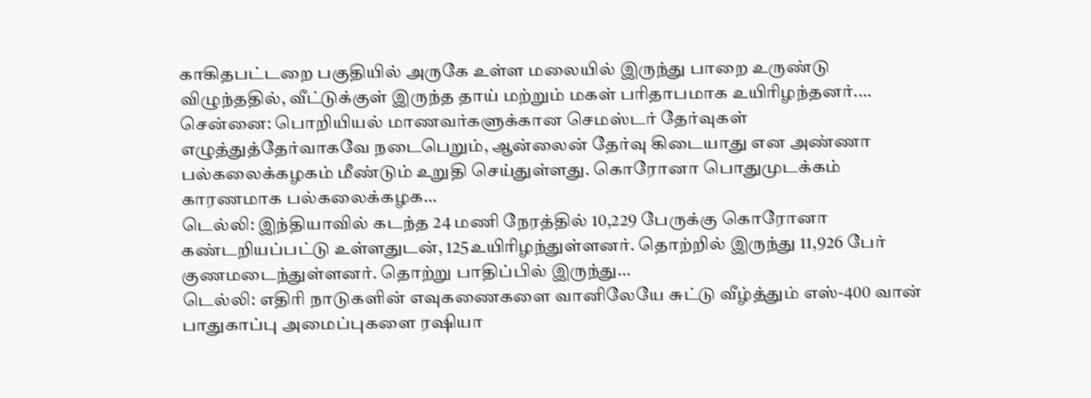காகிதபட்டறை பகுதியில் அருகே உள்ள மலையில் இருந்து பாறை உருண்டு விழுந்ததில், வீட்டுக்குள் இருந்த தாய் மற்றும் மகள் பரிதாபமாக உயிரிழந்தனர்.…
சென்னை: பொறியியல் மாணவர்களுக்கான செமஸ்டர் தேர்வுகள் எழுத்துத்தேர்வாகவே நடைபெறும், ஆன்லைன் தேர்வு கிடையாது என அண்ணா பல்கலைக்கழகம் மீண்டும் உறுதி செய்துள்ளது. கொரோனா பொதுமுடக்கம் காரணமாக பல்கலைக்கழக…
டெல்லி: இந்தியாவில் கடந்த 24 மணி நேரத்தில் 10,229 பேருக்கு கொரோனா கண்டறியப்பட்டு உள்ளதுடன், 125உயிரிழந்துள்ளனர். தொற்றில் இருந்து 11,926 பேர் குணமடைந்துள்ளனர். தொற்று பாதிப்பில் இருந்து…
டெல்லி: எதிரி நாடுகளின் எவுகணைகளை வானிலேயே சுட்டு வீழ்த்தும் எஸ்-400 வான் பாதுகாப்பு அமைப்புகளை ரஷியா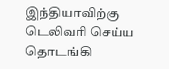இந்தியாவிற்கு டெலிவரி செய்ய தொடங்கி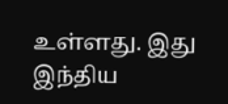உள்ளது. இது இந்திய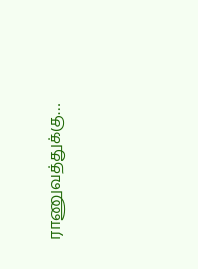ராணுவத்துக்கு…